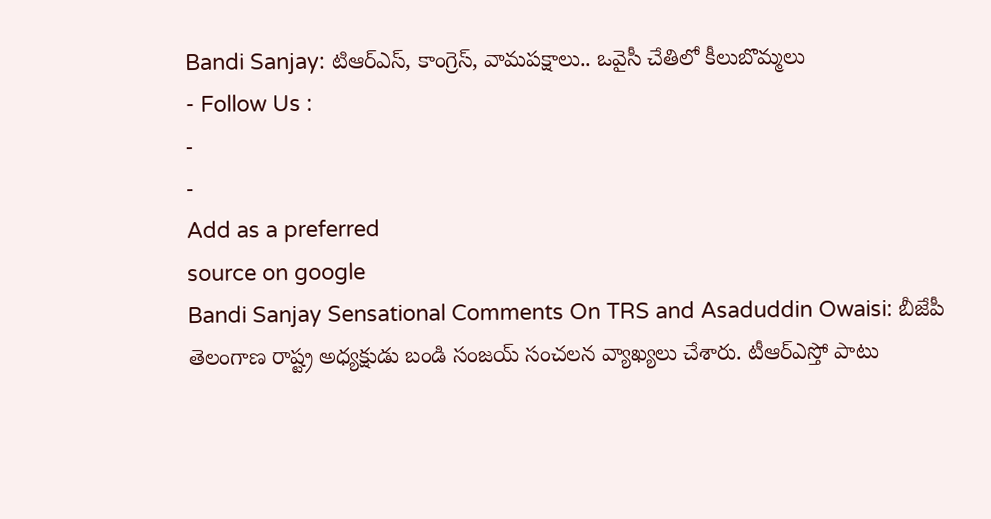Bandi Sanjay: టిఆర్ఎస్, కాంగ్రెస్, వామపక్షాలు.. ఒవైసీ చేతిలో కీలుబొమ్మలు
- Follow Us :
-
-
Add as a preferred
source on google
Bandi Sanjay Sensational Comments On TRS and Asaduddin Owaisi: బీజేపీ తెలంగాణ రాష్ట్ర అధ్యక్షుడు బండి సంజయ్ సంచలన వ్యాఖ్యలు చేశారు. టీఆర్ఎస్తో పాటు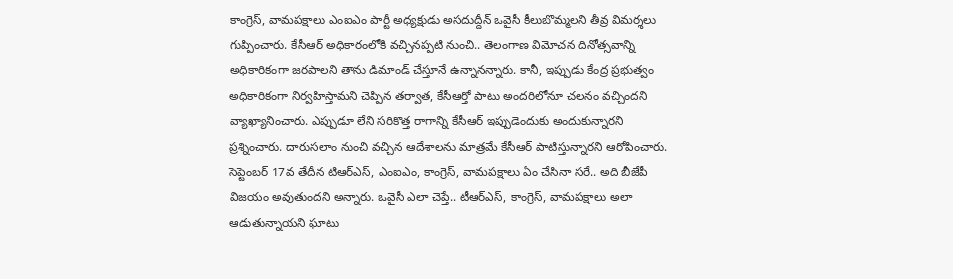కాంగ్రెస్, వామపక్షాలు ఎంఐఎం పార్టీ అధ్యక్షుడు అసదుద్దీన్ ఒవైసీ కీలుబొమ్మలని తీవ్ర విమర్శలు గుప్పించారు. కేసీఆర్ అధికారంలోకి వచ్చినప్పటి నుంచి.. తెలంగాణ విమోచన దినోత్సవాన్ని అధికారికంగా జరపాలని తాను డిమాండ్ చేస్తూనే ఉన్నానన్నారు. కానీ, ఇప్పుడు కేంద్ర ప్రభుత్వం అధికారికంగా నిర్వహిస్తామని చెప్పిన తర్వాత, కేసీఆర్తో పాటు అందరిలోనూ చలనం వచ్చిందని వ్యాఖ్యానించారు. ఎప్పుడూ లేని సరికొత్త రాగాన్ని కేసీఆర్ ఇప్పుడెందుకు అందుకున్నారని ప్రశ్నించారు. దారుసలాం నుంచి వచ్చిన ఆదేశాలను మాత్రమే కేసీఆర్ పాటిస్తున్నారని ఆరోపించారు. సెప్టెంబర్ 17వ తేదీన టిఆర్ఎస్, ఎంఐఎం, కాంగ్రెస్, వామపక్షాలు ఏం చేసినా సరే.. అది బీజేపీ విజయం అవుతుందని అన్నారు. ఒవైసీ ఎలా చెప్తే.. టీఆర్ఎస్, కాంగ్రెస్, వామపక్షాలు అలా ఆడుతున్నాయని ఘాటు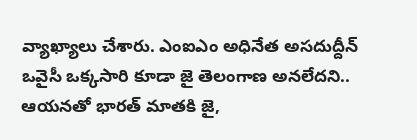వ్యాఖ్యాలు చేశారు. ఎంఐఎం అధినేత అసదుద్దీన్ ఒవైసీ ఒక్కసారి కూడా జై తెలంగాణ అనలేదని.. ఆయనతో భారత్ మాతకి జై,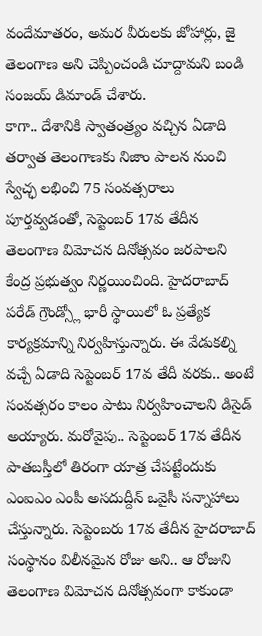వందేమాతరం, అమర వీరులకు జోహార్లు, జై తెలంగాణ అని చెప్పించండి చూద్దామని బండి సంజయ్ డిమాండ్ చేశారు.
కాగా.. దేశానికి స్వాతంత్ర్యం వచ్చిన ఏడాది తర్వాత తెలంగాణకు నిజాం పాలన నుంచి స్వేచ్ఛ లభించి 75 సంవత్సరాలు పూర్తవ్వడంతో, సెప్టెంబర్ 17వ తేదీన తెలంగాణ విమోచన దినోత్సవం జరపాలని కేంద్ర ప్రభుత్వం నిర్ణయించింది. హైదరాబాద్ పరేడ్ గ్రౌండ్స్లో భారీ స్థాయిలో ఓ ప్రత్యేక కార్యక్రమాన్ని నిర్వహిస్తున్నారు. ఈ వేడుకల్ని వచ్చే ఏడాది సెప్టెంబర్ 17వ తేదీ వరకు.. అంటే సంవత్సరం కాలం పాటు నిర్వహించాలని డిసైడ్ అయ్యారు. మరోవైపు.. సెప్టెంబర్ 17వ తేదీన పాతబస్తీలో తిరంగా యాత్ర చేపట్టేందుకు ఎంఐఎం ఎంపీ అసదుద్దీన్ ఒవైసీ సన్నాహాలు చేస్తున్నారు. సెప్టెంబరు 17వ తేదీన హైదరాబాద్ సంస్థానం విలీనమైన రోజు అని.. ఆ రోజుని తెలంగాణ విమోచన దినోత్సవంగా కాకుండా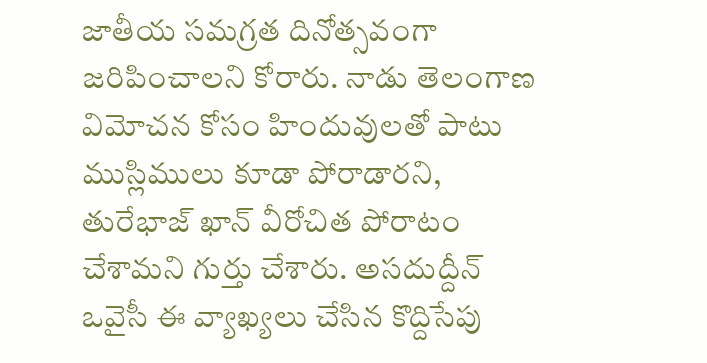జాతీయ సమగ్రత దినోత్సవంగా జరిపించాలని కోరారు. నాడు తెలంగాణ విమోచన కోసం హిందువులతో పాటు ముస్లిములు కూడా పోరాడారని, తురేభాజ్ ఖాన్ వీరోచిత పోరాటం చేశామని గుర్తు చేశారు. అసదుద్దీన్ ఒవైసీ ఈ వ్యాఖ్యలు చేసిన కొద్దిసేపు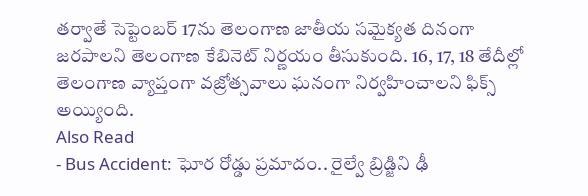తర్వాతే సెప్టెంబర్ 17ను తెలంగాణ జాతీయ సమైక్యత దినంగా జరపాలని తెలంగాణ కేబినెట్ నిర్ణయం తీసుకుంది. 16, 17, 18 తేదీల్లో తెలంగాణ వ్యాప్తంగా వజ్రోత్సవాలు ఘనంగా నిర్వహించాలని ఫిక్స్ అయ్యింది.
Also Read
- Bus Accident: ఘోర రోడ్డు ప్రమాదం.. రైల్వే బ్రిడ్జిని ఢీ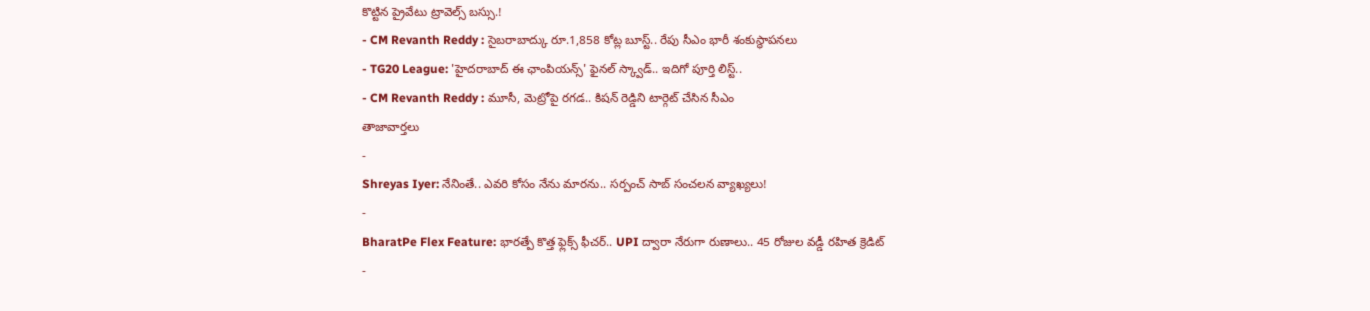కొట్టిన ప్రైవేటు ట్రావెల్స్ బస్సు.!
- CM Revanth Reddy : సైబరాబాద్కు రూ.1,858 కోట్ల బూస్ట్.. రేపు సీఎం భారీ శంకుస్థాపనలు
- TG20 League: 'హైదరాబాద్ ఈ ఛాంపియన్స్' ఫైనల్ స్క్వాడ్.. ఇదిగో పూర్తి లిస్ట్..
- CM Revanth Reddy : మూసీ, మెట్రోపై రగడ.. కిషన్ రెడ్డిని టార్గెట్ చేసిన సీఎం
తాజావార్తలు
-
Shreyas Iyer: నేనింతే.. ఎవరి కోసం నేను మారను.. సర్పంచ్ సాబ్ సంచలన వ్యాఖ్యలు!
-
BharatPe Flex Feature: భారత్పే కొత్త ఫ్లెక్స్ ఫీచర్.. UPI ద్వారా నేరుగా రుణాలు.. 45 రోజుల వడ్డీ రహిత క్రెడిట్
-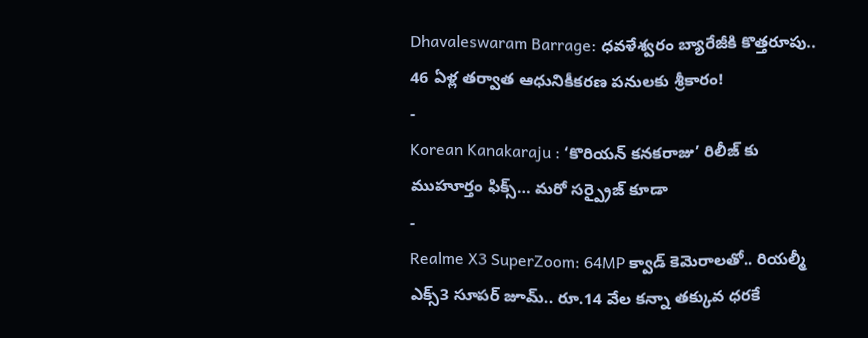Dhavaleswaram Barrage: ధవళేశ్వరం బ్యారేజీకి కొత్తరూపు.. 46 ఏళ్ల తర్వాత ఆధునికీకరణ పనులకు శ్రీకారం!
-
Korean Kanakaraju : ‘కొరియన్ కనకరాజు’ రిలీజ్ కు ముహూర్తం ఫిక్స్… మరో సర్ప్రైజ్ కూడా
-
Realme X3 SuperZoom: 64MP క్వాడ్ కెమెరాలతో.. రియల్మీ ఎక్స్3 సూపర్ జూమ్.. రూ.14 వేల కన్నా తక్కువ ధరకే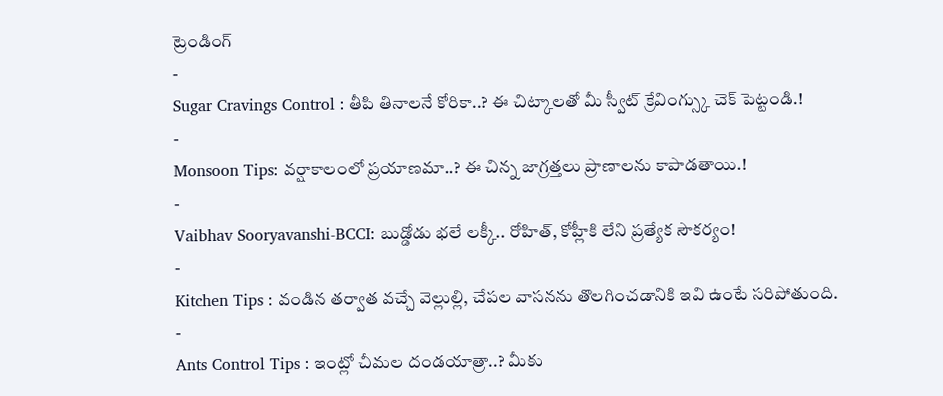ట్రెండింగ్
-
Sugar Cravings Control : తీపి తినాలనే కోరికా..? ఈ చిట్కాలతో మీ స్వీట్ క్రేవింగ్స్కు చెక్ పెట్టండి.!
-
Monsoon Tips: వర్షాకాలంలో ప్రయాణమా..? ఈ చిన్న జాగ్రత్తలు ప్రాణాలను కాపాడతాయి.!
-
Vaibhav Sooryavanshi-BCCI: బుడ్డోడు భలే లక్కీ.. రోహిత్, కోహ్లీకి లేని ప్రత్యేక సౌకర్యం!
-
Kitchen Tips : వండిన తర్వాత వచ్చే వెల్లుల్లి, చేపల వాసనను తొలగించడానికి ఇవి ఉంటే సరిపోతుంది.
-
Ants Control Tips : ఇంట్లో చీమల దండయాత్రా..? మీకు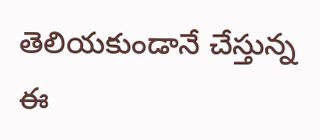తెలియకుండానే చేస్తున్న ఈ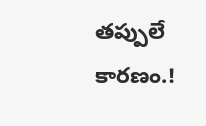తప్పులే కారణం.!